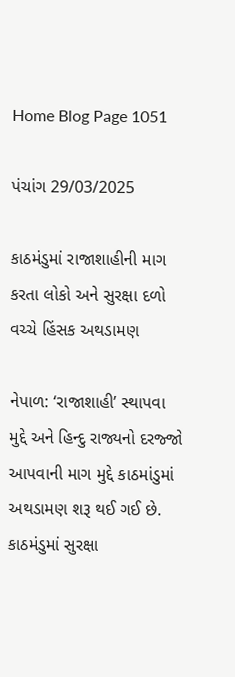Home Blog Page 1051

પંચાંગ 29/03/2025

કાઠમંડુમાં રાજાશાહીની માગ કરતા લોકો અને સુરક્ષા દળો વચ્ચે હિંસક અથડામણ

નેપાળ: ‘રાજાશાહી’ સ્થાપવા મુદ્દે અને હિન્દુ રાજ્યનો દરજ્જો આપવાની માગ મુદ્દે કાઠમાંડુમાં અથડામણ શરૂ થઈ ગઈ છે. કાઠમંડુમાં સુરક્ષા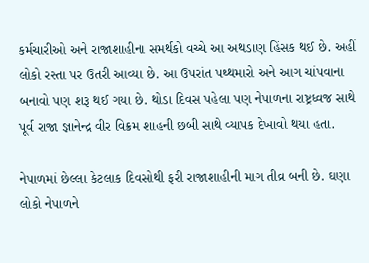કર્મચારીઓ અને રાજાશાહીના સમર્થકો વચ્ચે આ અથડાણ હિંસક થઈ છે. અહીં લોકો રસ્તા પર ઉતરી આવ્યા છે. આ ઉપરાંત પથ્થમારો અને આગ ચાંપવાના બનાવો પણ શરૂ થઈ ગયા છે. થોડા દિવસ પહેલા પણ નેપાળના રાષ્ટ્રધ્વજ સાથે પૂર્વ રાજા જ્ઞાનેન્દ્ર વીર વિક્રમ શાહની છબી સાથે વ્યાપક દેખાવો થયા હતા.

નેપાળમાં છેલ્લા કેટલાક દિવસોથી ફરી રાજાશાહીની માગ તીવ્ર બની છે. ઘણા લોકો નેપાળને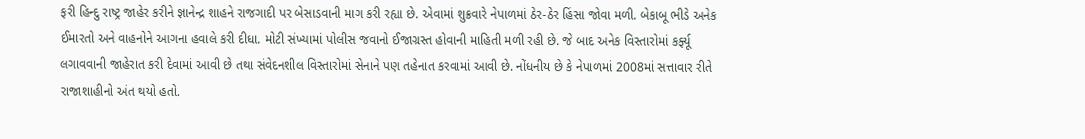ફરી હિન્દુ રાષ્ટ્ર જાહેર કરીને જ્ઞાનેન્દ્ર શાહને રાજગાદી પર બેસાડવાની માગ કરી રહ્યા છે. એવામાં શુક્રવારે નેપાળમાં ઠેર-ઠેર હિંસા જોવા મળી. બેકાબૂ ભીડે અનેક ઈમારતો અને વાહનોને આગના હવાલે કરી દીધા. મોટી સંખ્યામાં પોલીસ જવાનો ઈજાગ્રસ્ત હોવાની માહિતી મળી રહી છે. જે બાદ અનેક વિસ્તારોમાં કર્ફ્યૂ લગાવવાની જાહેરાત કરી દેવામાં આવી છે તથા સંવેદનશીલ વિસ્તારોમાં સેનાને પણ તહેનાત કરવામાં આવી છે. નોંધનીય છે કે નેપાળમાં 2008માં સત્તાવાર રીતે રાજાશાહીનો અંત થયો હતો.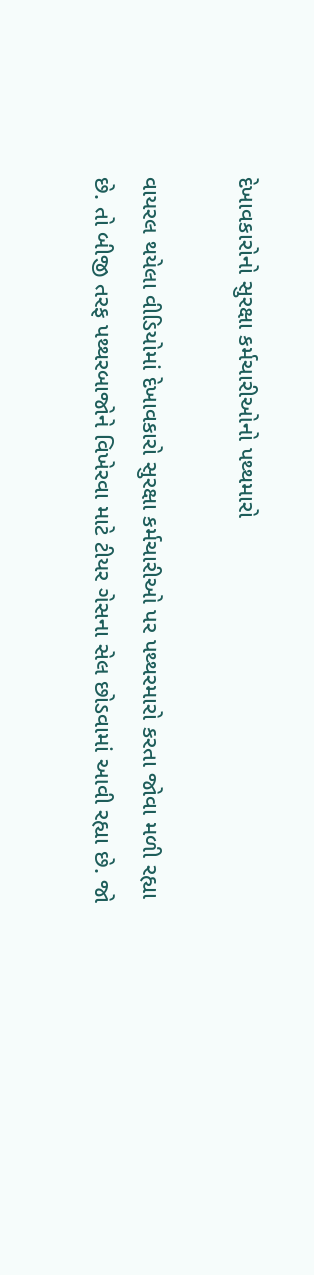દેખાવકારોનો સુરક્ષા કર્મચારીઓનો પથ્થમારો

વાયરલ થયેલા વીડિયોમાં દેખાવકારો સુરક્ષા કર્મચારીઓ પર પથ્થરમારો કરતા જોવા મળી રહ્યા છે. તો બીજી તરફ પથ્થરબાજોને વિખેરવા માટે ટીયર ગેસના સેલ છોડવામાં આવી રહ્યા છે. જો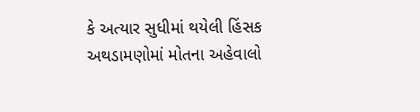કે અત્યાર સુધીમાં થયેલી હિંસક અથડામણોમાં મોતના અહેવાલો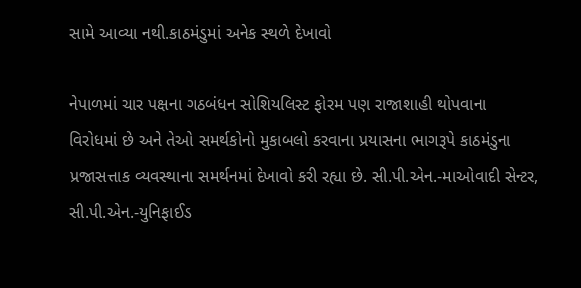સામે આવ્યા નથી.કાઠમંડુમાં અનેક સ્થળે દેખાવો

નેપાળમાં ચાર પક્ષના ગઠબંધન સોશિયલિસ્ટ ફોરમ પણ રાજાશાહી થોપવાના વિરોધમાં છે અને તેઓ સમર્થકોનો મુકાબલો કરવાના પ્રયાસના ભાગરૂપે કાઠમંડુના પ્રજાસત્તાક વ્યવસ્થાના સમર્થનમાં દેખાવો કરી રહ્યા છે. સી.પી.એન.-માઓવાદી સેન્ટર, સી.પી.એન.-યુનિફાઈડ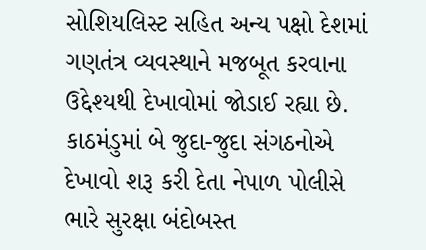સોશિયલિસ્ટ સહિત અન્ય પક્ષો દેશમાં ગણતંત્ર વ્યવસ્થાને મજબૂત કરવાના ઉદ્દેશ્યથી દેખાવોમાં જોડાઈ રહ્યા છે. કાઠમંડુમાં બે જુદા-જુદા સંગઠનોએ દેખાવો શરૂ કરી દેતા નેપાળ પોલીસે ભારે સુરક્ષા બંદોબસ્ત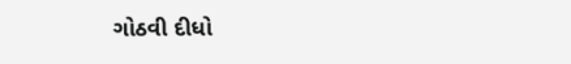ગોઠવી દીધો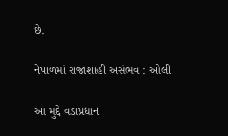છે.

નેપાળમાં રાજાશાહી અસંભવ : ઓલી

આ મુદ્દે વડાપ્રધાન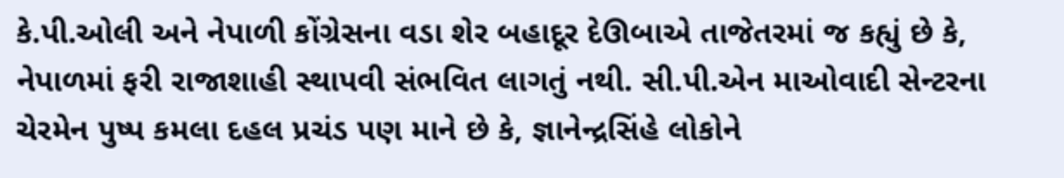કે.પી.ઓલી અને નેપાળી કોંગ્રેસના વડા શેર બહાદૂર દેઊબાએ તાજેતરમાં જ કહ્યું છે કે, નેપાળમાં ફરી રાજાશાહી સ્થાપવી સંભવિત લાગતું નથી. સી.પી.એન માઓવાદી સેન્ટરના ચેરમેન પુષ્પ કમલા દહલ પ્રચંડ પણ માને છે કે, જ્ઞાનેન્દ્રસિંહે લોકોને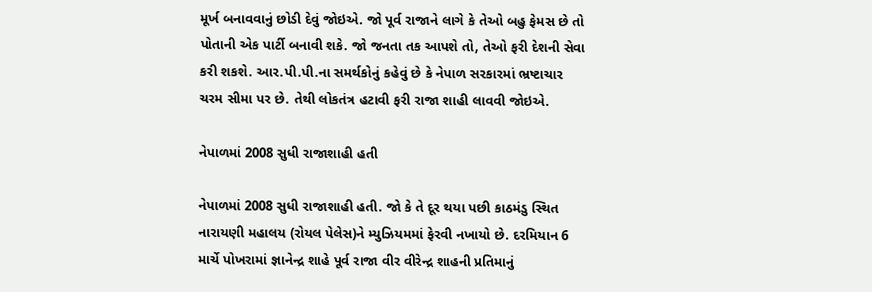મૂર્ખ બનાવવાનું છોડી દેવું જોઇએ. જો પૂર્વ રાજાને લાગે કે તેઓ બહુ ફેમસ છે તો પોતાની એક પાર્ટી બનાવી શકે. જો જનતા તક આપશે તો, તેઓ ફરી દેશની સેવા કરી શકશે. આર.પી.પી.ના સમર્થકોનું કહેવું છે કે નેપાળ સરકારમાં ભ્રષ્ટાચાર ચરમ સીમા પર છે. તેથી લોકતંત્ર હટાવી ફરી રાજા શાહી લાવવી જોઇએ.

નેપાળમાં 2008 સુધી રાજાશાહી હતી

નેપાળમાં 2008 સુધી રાજાશાહી હતી. જો કે તે દૂર થયા પછી કાઠમંડુ સ્થિત નારાયણી મહાલય (રોયલ પેલેસ)ને મ્યુઝિયમમાં ફેરવી નખાયો છે. દરમિયાન 6 માર્ચે પોખરામાં જ્ઞાનેન્દ્ર શાહે પૂર્વ રાજા વીર વીરેન્દ્ર શાહની પ્રતિમાનું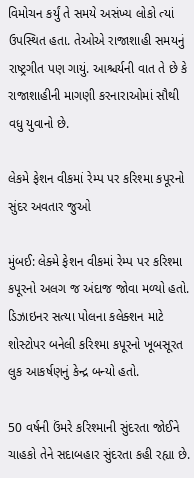વિમોચન કર્યું તે સમયે અસંખ્ય લોકો ત્યાં ઉપસ્થિત હતા. તેઓએ રાજાશાહી સમયનું રાષ્ટ્રગીત પણ ગાયું. આશ્ચર્યની વાત તે છે કે રાજાશાહીની માગણી કરનારાઓમાં સૌથી વધુ યુવાનો છે.

લેકમે ફેશન વીકમાં રેમ્પ પર કરિશ્મા કપૂરનો સુંદર અવતાર જુઓ

મુંબઈ: લેક્મે ફેશન વીકમાં રેમ્પ પર કરિશ્મા કપૂરનો અલગ જ અંદાજ જોવા મળ્યો હતો. ડિઝાઇનર સત્યા પોલના કલેક્શન માટે શોસ્ટોપર બનેલી કરિશ્મા કપૂરનો ખૂબસૂરત લુક આકર્ષણનું કેન્દ્ર બન્યો હતો.

50 વર્ષની ઉંમરે કરિશ્માની સુંદરતા જોઈને ચાહકો તેને સદાબહાર સુંદરતા કહી રહ્યા છે.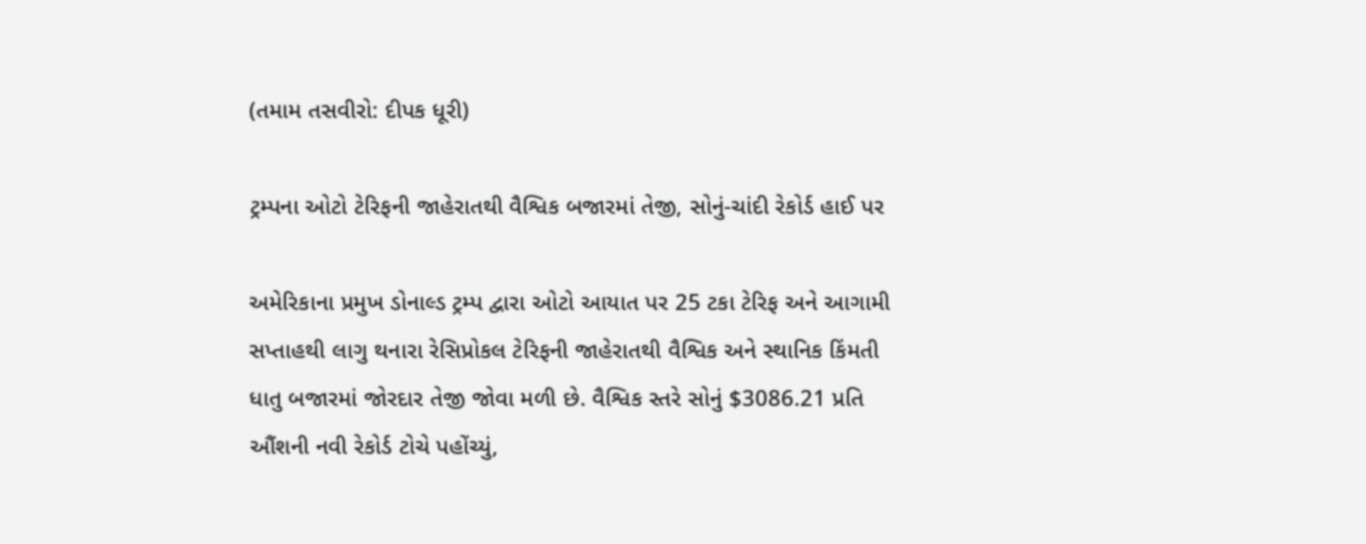(તમામ તસવીરો: દીપક ધૂરી)

ટ્રમ્પના ઓટો ટેરિફની જાહેરાતથી વૈશ્વિક બજારમાં તેજી, સોનું-ચાંદી રેકોર્ડ હાઈ પર

અમેરિકાના પ્રમુખ ડોનાલ્ડ ટ્રમ્પ દ્વારા ઓટો આયાત પર 25 ટકા ટેરિફ અને આગામી સપ્તાહથી લાગુ થનારા રેસિપ્રોકલ ટેરિફની જાહેરાતથી વૈશ્વિક અને સ્થાનિક કિંમતી ધાતુ બજારમાં જોરદાર તેજી જોવા મળી છે. વૈશ્વિક સ્તરે સોનું $3086.21 પ્રતિ ઔંશની નવી રેકોર્ડ ટોચે પહોંચ્યું,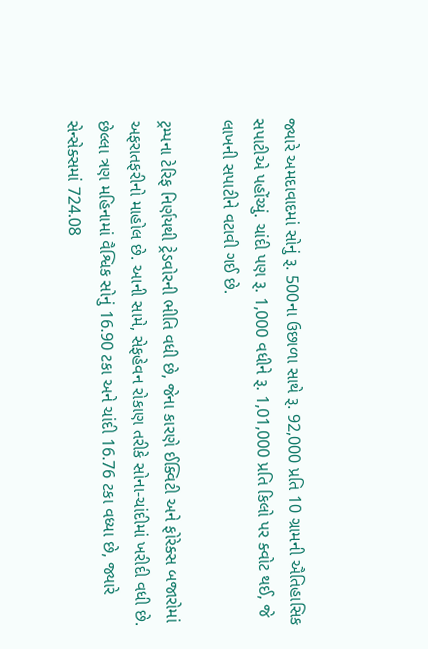જ્યારે અમદાવાદમાં સોનું રૂ. 500ના ઉછાળા સાથે રૂ. 92,000 પ્રતિ 10 ગ્રામની ઐતિહાસિક સપાટીએ પહોંચ્યું. ચાંદી પણ રૂ. 1,000 વધીને રૂ. 1,01,000 પ્રતિ કિલો પર ક્વોટ થઈ, જે લાખની સપાટીને વટાવી ગઈ છે.

ટ્રમ્પના ટેરિફ નિર્ણયથી ટ્રેડવોરની ભીતિ વધી છે, જેના કારણે ઈક્વિટી અને ફોરેક્સ બજારોમાં અફરાતફરીનો માહોલ છે. આની સામે, સેફહેવન રોકાણ તરીકે સોના-ચાંદીમાં ખરીદી વધી છે. છેલ્લા ત્રણ મહિનામાં વૈશ્વિક સોનું 16.90 ટકા અને ચાંદી 16.76 ટકા વધ્યા છે, જ્યારે સેન્સેક્સમાં 724.08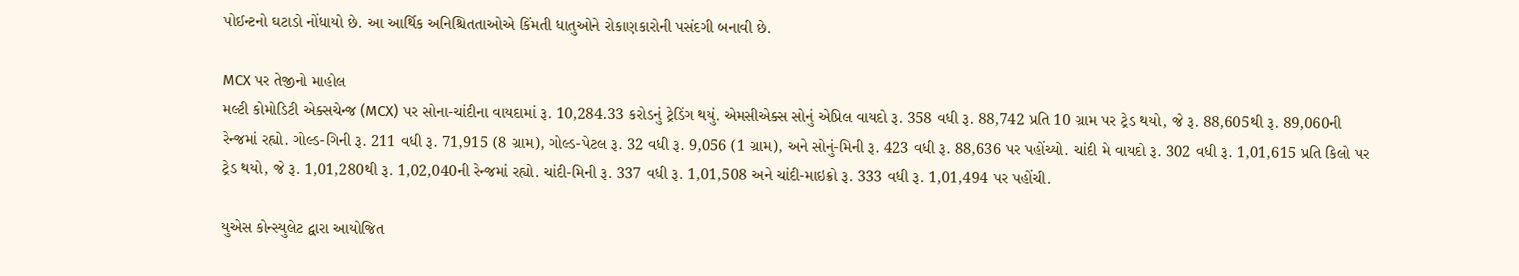પોઈન્ટનો ઘટાડો નોંધાયો છે. આ આર્થિક અનિશ્ચિતતાઓએ કિંમતી ધાતુઓને રોકાણકારોની પસંદગી બનાવી છે.

MCX પર તેજીનો માહોલ
મલ્ટી કોમોડિટી એક્સચેન્જ (MCX) પર સોના-ચાંદીના વાયદામાં રૂ. 10,284.33 કરોડનું ટ્રેડિંગ થયું. એમસીએક્સ સોનું એપ્રિલ વાયદો રૂ. 358 વધી રૂ. 88,742 પ્રતિ 10 ગ્રામ પર ટ્રેડ થયો, જે રૂ. 88,605થી રૂ. 89,060ની રેન્જમાં રહ્યો. ગોલ્ડ-ગિની રૂ. 211 વધી રૂ. 71,915 (8 ગ્રામ), ગોલ્ડ-પેટલ રૂ. 32 વધી રૂ. 9,056 (1 ગ્રામ), અને સોનું-મિની રૂ. 423 વધી રૂ. 88,636 પર પહોંચ્યો. ચાંદી મે વાયદો રૂ. 302 વધી રૂ. 1,01,615 પ્રતિ કિલો પર ટ્રેડ થયો, જે રૂ. 1,01,280થી રૂ. 1,02,040ની રેન્જમાં રહ્યો. ચાંદી-મિની રૂ. 337 વધી રૂ. 1,01,508 અને ચાંદી-માઇક્રો રૂ. 333 વધી રૂ. 1,01,494 પર પહોંચી.

યુએસ કોન્સ્યુલેટ દ્વારા આયોજિત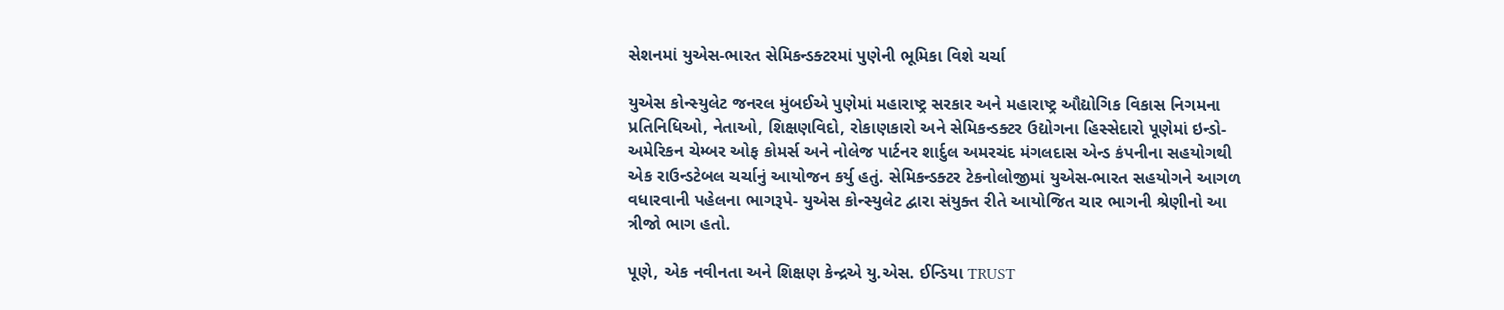સેશનમાં યુએસ-ભારત સેમિકન્ડક્ટરમાં પુણેની ભૂમિકા વિશે ચર્ચા

યુએસ કોન્સ્યુલેટ જનરલ મુંબઈએ પુણેમાં મહારાષ્ટ્ર સરકાર અને મહારાષ્ટ્ર ઔદ્યોગિક વિકાસ નિગમના પ્રતિનિધિઓ, નેતાઓ, શિક્ષણવિદો, રોકાણકારો અને સેમિકન્ડક્ટર ઉદ્યોગના હિસ્સેદારો પૂણેમાં ઇન્ડો-અમેરિકન ચેમ્બર ઓફ કોમર્સ અને નોલેજ પાર્ટનર શાર્દુલ અમરચંદ મંગલદાસ એન્ડ કંપનીના સહયોગથી એક રાઉન્ડટેબલ ચર્ચાનું આયોજન કર્યુ હતું. સેમિકન્ડક્ટર ટેકનોલોજીમાં યુએસ-ભારત સહયોગને આગળ વધારવાની પહેલના ભાગરૂપે- યુએસ કોન્સ્યુલેટ દ્વારા સંયુક્ત રીતે આયોજિત ચાર ભાગની શ્રેણીનો આ ત્રીજો ભાગ હતો.

પૂણે, એક નવીનતા અને શિક્ષણ કેન્દ્રએ યુ.એસ. ઈન્ડિયા TRUST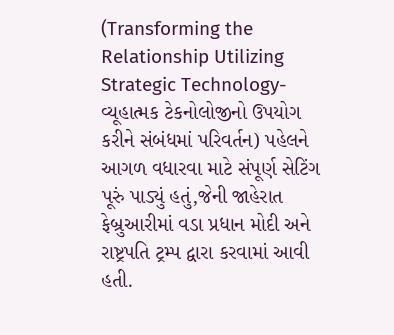(Transforming the Relationship Utilizing Strategic Technology-વ્યૂહાત્મક ટેકનોલોજીનો ઉપયોગ કરીને સંબંધમાં પરિવર્તન) પહેલને આગળ વધારવા માટે સંપૂર્ણ સેટિંગ પૂરું પાડ્યું હતું,જેની જાહેરાત ફેબ્રુઆરીમાં વડા પ્રધાન મોદી અને રાષ્ટ્રપતિ ટ્રમ્પ દ્વારા કરવામાં આવી હતી.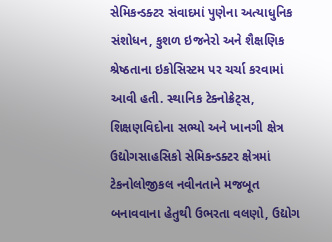સેમિકન્ડક્ટર સંવાદમાં પુણેના અત્યાધુનિક સંશોધન, કુશળ ઇજનેરો અને શૈક્ષણિક શ્રેષ્ઠતાના ઇકોસિસ્ટમ પર ચર્ચા કરવામાં આવી હતી. સ્થાનિક ટેક્નોક્રેટ્સ, શિક્ષણવિદોના સભ્યો અને ખાનગી ક્ષેત્ર ઉદ્યોગસાહસિકો સેમિકન્ડક્ટર ક્ષેત્રમાં ટેકનોલોજીકલ નવીનતાને મજબૂત બનાવવાના હેતુથી ઉભરતા વલણો, ઉદ્યોગ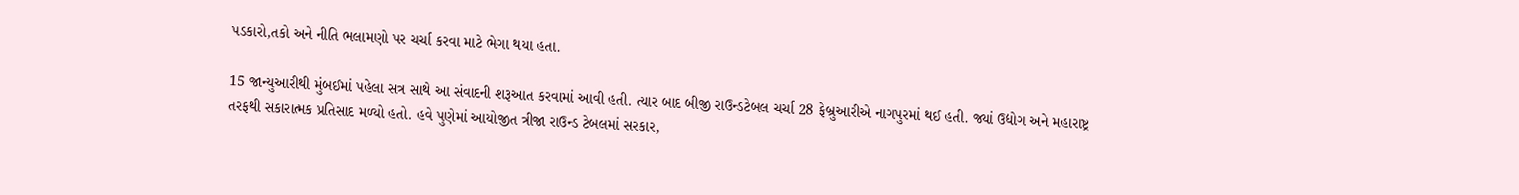પડકારો,તકો અને નીતિ ભલામણો પર ચર્ચા કરવા માટે ભેગા થયા હતા.

15 જાન્યુઆરીથી મુંબઈમાં પહેલા સત્ર સાથે આ સંવાદની શરૂઆત કરવામાં આવી હતી. ત્યાર બાદ બીજી રાઉન્ડટેબલ ચર્ચા 28 ફેબ્રુઆરીએ નાગપુરમાં થઈ હતી. જ્યાં ઉદ્યોગ અને મહારાષ્ટ્ર તરફથી સકારાત્મક પ્રતિસાદ મળ્યો હતો. હવે પુણેમાં આયોજીત ત્રીજા રાઉન્ડ ટેબલમાં સરકાર,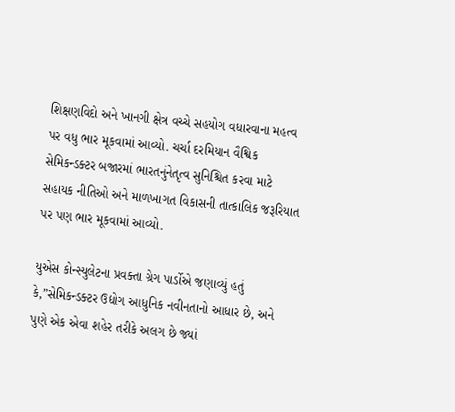શિક્ષણવિદો અને ખાનગી ક્ષેત્ર વચ્ચે સહયોગ વધારવાના મહત્વ પર વધુ ભાર મૂકવામાં આવ્યો. ચર્ચા દરમિયાન વૈશ્વિક સેમિકન્ડક્ટર બજારમાં ભારતનુંનેતૃત્વ સુનિશ્ચિત કરવા માટે સહાયક નીતિઓ અને માળખાગત વિકાસની તાત્કાલિક જરૂરિયાત પર પણ ભાર મૂકવામાં આવ્યો.

યુએસ કોન્સ્યુલેટના પ્રવક્તા ગ્રેગ પાર્ડોએ જણાવ્યું હતું કે,”સેમિકન્ડક્ટર ઉદ્યોગ આધુનિક નવીનતાનો આધાર છે, અને પુણે એક એવા શહેર તરીકે અલગ છે જ્યાં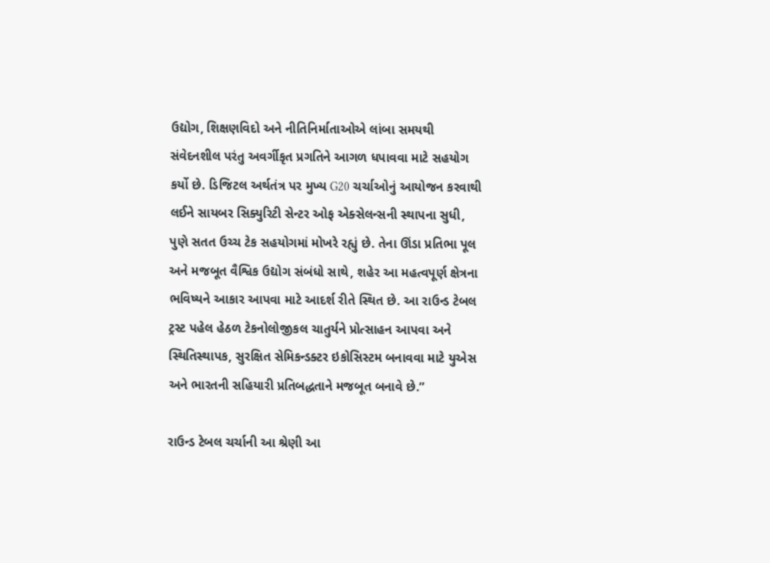ઉદ્યોગ, શિક્ષણવિદો અને નીતિનિર્માતાઓએ લાંબા સમયથી સંવેદનશીલ પરંતુ અવર્ગીકૃત પ્રગતિને આગળ ધપાવવા માટે સહયોગ કર્યો છે. ડિજિટલ અર્થતંત્ર પર મુખ્ય G20 ચર્ચાઓનું આયોજન કરવાથી લઈને સાયબર સિક્યુરિટી સેન્ટર ઓફ એક્સેલન્સની સ્થાપના સુધી, પુણે સતત ઉચ્ચ ટેક સહયોગમાં મોખરે રહ્યું છે. તેના ઊંડા પ્રતિભા પૂલ અને મજબૂત વૈશ્વિક ઉદ્યોગ સંબંધો સાથે, શહેર આ મહત્વપૂર્ણ ક્ષેત્રના ભવિષ્યને આકાર આપવા માટે આદર્શ રીતે સ્થિત છે. આ રાઉન્ડ ટેબલ ટ્રસ્ટ પહેલ હેઠળ ટેકનોલોજીકલ ચાતુર્યને પ્રોત્સાહન આપવા અને સ્થિતિસ્થાપક, સુરક્ષિત સેમિકન્ડક્ટર ઇકોસિસ્ટમ બનાવવા માટે યુએસ અને ભારતની સહિયારી પ્રતિબદ્ધતાને મજબૂત બનાવે છે.”

રાઉન્ડ ટેબલ ચર્ચાની આ શ્રેણી આ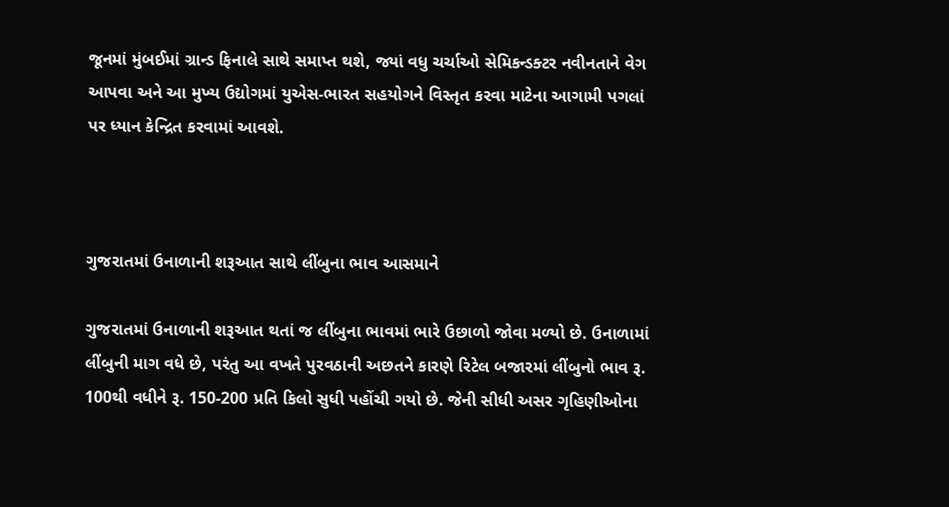જૂનમાં મુંબઈમાં ગ્રાન્ડ ફિનાલે સાથે સમાપ્ત થશે, જ્યાં વધુ ચર્ચાઓ સેમિકન્ડક્ટર નવીનતાને વેગ આપવા અને આ મુખ્ય ઉદ્યોગમાં યુએસ-ભારત સહયોગને વિસ્તૃત કરવા માટેના આગામી પગલાં પર ધ્યાન કેન્દ્રિત કરવામાં આવશે.



ગુજરાતમાં ઉનાળાની શરૂઆત સાથે લીંબુના ભાવ આસમાને

ગુજરાતમાં ઉનાળાની શરૂઆત થતાં જ લીંબુના ભાવમાં ભારે ઉછાળો જોવા મળ્યો છે. ઉનાળામાં લીંબુની માગ વધે છે, પરંતુ આ વખતે પુરવઠાની અછતને કારણે રિટેલ બજારમાં લીંબુનો ભાવ રૂ. 100થી વધીને રૂ. 150-200 પ્રતિ કિલો સુધી પહોંચી ગયો છે. જેની સીધી અસર ગૃહિણીઓના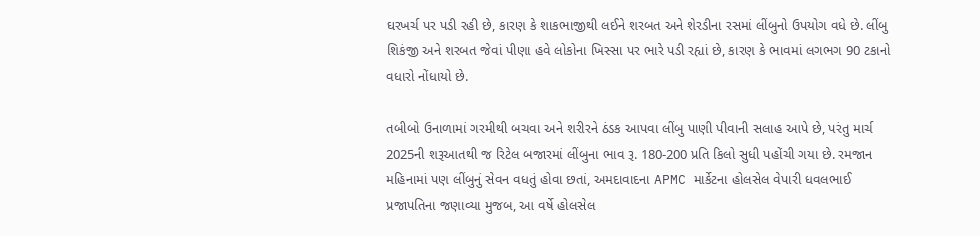ઘરખર્ચ પર પડી રહી છે, કારણ કે શાકભાજીથી લઈને શરબત અને શેરડીના રસમાં લીંબુનો ઉપયોગ વધે છે. લીંબુ શિકંજી અને શરબત જેવાં પીણા હવે લોકોના ખિસ્સા પર ભારે પડી રહ્યાં છે, કારણ કે ભાવમાં લગભગ 90 ટકાનો વધારો નોંધાયો છે.

તબીબો ઉનાળામાં ગરમીથી બચવા અને શરીરને ઠંડક આપવા લીંબુ પાણી પીવાની સલાહ આપે છે, પરંતુ માર્ચ 2025ની શરૂઆતથી જ રિટેલ બજારમાં લીંબુના ભાવ રૂ. 180-200 પ્રતિ કિલો સુધી પહોંચી ગયા છે. રમજાન મહિનામાં પણ લીંબુનું સેવન વધતું હોવા છતાં, અમદાવાદના APMC માર્કેટના હોલસેલ વેપારી ધવલભાઈ પ્રજાપતિના જણાવ્યા મુજબ, આ વર્ષે હોલસેલ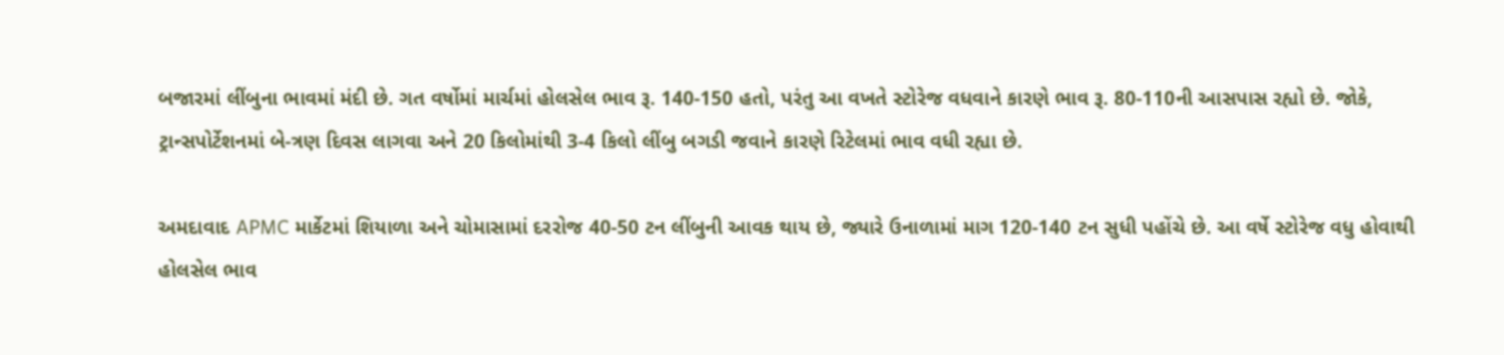બજારમાં લીંબુના ભાવમાં મંદી છે. ગત વર્ષોમાં માર્ચમાં હોલસેલ ભાવ રૂ. 140-150 હતો, પરંતુ આ વખતે સ્ટોરેજ વધવાને કારણે ભાવ રૂ. 80-110ની આસપાસ રહ્યો છે. જોકે, ટ્રાન્સપોર્ટેશનમાં બે-ત્રણ દિવસ લાગવા અને 20 કિલોમાંથી 3-4 કિલો લીંબુ બગડી જવાને કારણે રિટેલમાં ભાવ વધી રહ્યા છે.

અમદાવાદ APMC માર્કેટમાં શિયાળા અને ચોમાસામાં દરરોજ 40-50 ટન લીંબુની આવક થાય છે, જ્યારે ઉનાળામાં માગ 120-140 ટન સુધી પહોંચે છે. આ વર્ષે સ્ટોરેજ વધુ હોવાથી હોલસેલ ભાવ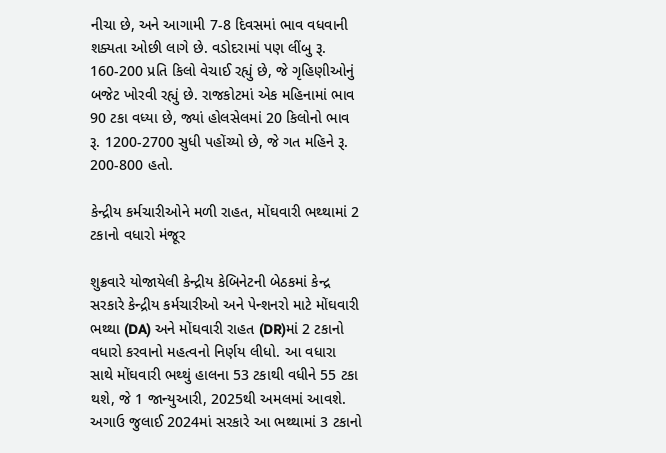નીચા છે, અને આગામી 7-8 દિવસમાં ભાવ વધવાની શક્યતા ઓછી લાગે છે. વડોદરામાં પણ લીંબુ રૂ. 160-200 પ્રતિ કિલો વેચાઈ રહ્યું છે, જે ગૃહિણીઓનું બજેટ ખોરવી રહ્યું છે. રાજકોટમાં એક મહિનામાં ભાવ 90 ટકા વધ્યા છે, જ્યાં હોલસેલમાં 20 કિલોનો ભાવ રૂ. 1200-2700 સુધી પહોંચ્યો છે, જે ગત મહિને રૂ. 200-800 હતો.

કેન્દ્રીય કર્મચારીઓને મળી રાહત, મોંઘવારી ભથ્થામાં 2 ટકાનો વધારો મંજૂર

શુક્રવારે યોજાયેલી કેન્દ્રીય કેબિનેટની બેઠકમાં કેન્દ્ર સરકારે કેન્દ્રીય કર્મચારીઓ અને પેન્શનરો માટે મોંઘવારી ભથ્થા (DA) અને મોંઘવારી રાહત (DR)માં 2 ટકાનો વધારો કરવાનો મહત્વનો નિર્ણય લીધો. આ વધારા સાથે મોંઘવારી ભથ્થું હાલના 53 ટકાથી વધીને 55 ટકા થશે, જે 1 જાન્યુઆરી, 2025થી અમલમાં આવશે. અગાઉ જુલાઈ 2024માં સરકારે આ ભથ્થામાં 3 ટકાનો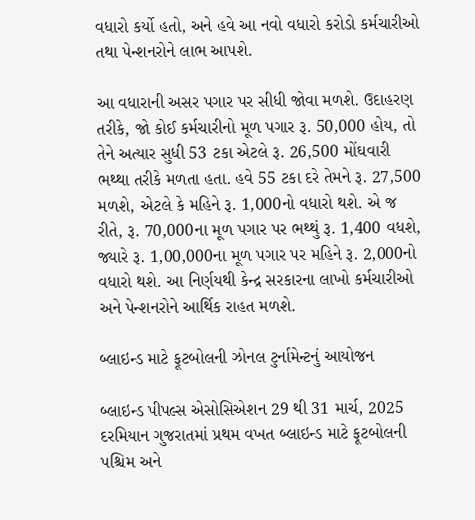વધારો કર્યો હતો, અને હવે આ નવો વધારો કરોડો કર્મચારીઓ તથા પેન્શનરોને લાભ આપશે.

આ વધારાની અસર પગાર પર સીધી જોવા મળશે. ઉદાહરણ તરીકે, જો કોઈ કર્મચારીનો મૂળ પગાર રૂ. 50,000 હોય, તો તેને અત્યાર સુધી 53 ટકા એટલે રૂ. 26,500 મોંઘવારી ભથ્થા તરીકે મળતા હતા. હવે 55 ટકા દરે તેમને રૂ. 27,500 મળશે, એટલે કે મહિને રૂ. 1,000નો વધારો થશે. એ જ રીતે, રૂ. 70,000ના મૂળ પગાર પર ભથ્થું રૂ. 1,400 વધશે, જ્યારે રૂ. 1,00,000ના મૂળ પગાર પર મહિને રૂ. 2,000નો વધારો થશે. આ નિર્ણયથી કેન્દ્ર સરકારના લાખો કર્મચારીઓ અને પેન્શનરોને આર્થિક રાહત મળશે.

બ્લાઇન્ડ માટે ફૂટબોલની ઝોનલ ટુર્નામેન્ટનું આયોજન

બ્લાઇન્ડ પીપલ્સ એસોસિએશન 29 થી 31 માર્ચ, 2025 દરમિયાન ગુજરાતમાં પ્રથમ વખત બ્લાઇન્ડ માટે ફૂટબોલની પશ્ચિમ અને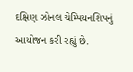દક્ષિણ ઝોનલ ચેમ્પિયનશિપનું આયોજન કરી રહ્યું છે.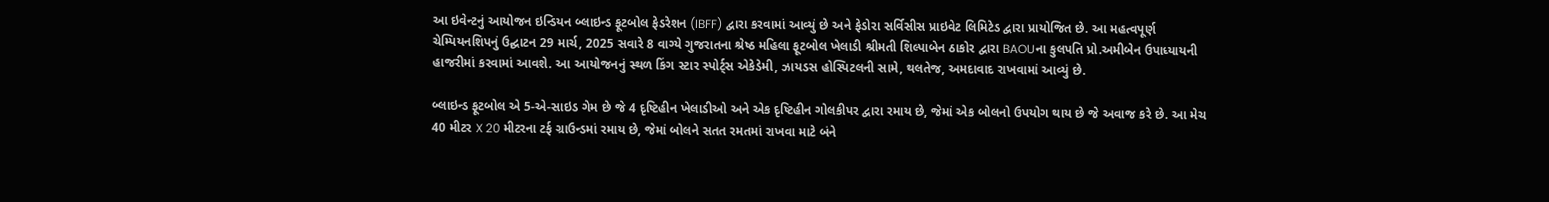આ ઇવેન્ટનું આયોજન ઇન્ડિયન બ્લાઇન્ડ ફૂટબોલ ફેડરેશન (IBFF) દ્વારા કરવામાં આવ્યું છે અને ફેડોરા સર્વિસીસ પ્રાઇવેટ લિમિટેડ દ્વારા પ્રાયોજિત છે. આ મહત્વપૂર્ણ ચેમ્પિયનશિપનું ઉદ્ઘાટન 29 માર્ચ, 2025 સવારે 8 વાગ્યે ગુજરાતના શ્રેષ્ઠ મહિલા ફૂટબોલ ખેલાડી શ્રીમતી શિલ્પાબેન ઠાકોર દ્વારા BAOUના કુલપતિ પ્રો.અમીબેન ઉપાધ્યાયની હાજરીમાં કરવામાં આવશે. આ આયોજનનું સ્થળ કિંગ સ્ટાર સ્પોર્ટ્સ એકેડેમી, ઝાયડસ હોસ્પિટલની સામે, થલતેજ, અમદાવાદ રાખવામાં આવ્યું છે.

બ્લાઇન્ડ ફૂટબોલ એ 5-એ-સાઇડ ગેમ છે જે 4 દૃષ્ટિહીન ખેલાડીઓ અને એક દૃષ્ટિહીન ગોલકીપર દ્વારા રમાય છે, જેમાં એક બોલનો ઉપયોગ થાય છે જે અવાજ કરે છે. આ મેચ 40 મીટર X 20 મીટરના ટર્ફ ગ્રાઉન્ડમાં રમાય છે, જેમાં બોલને સતત રમતમાં રાખવા માટે બંને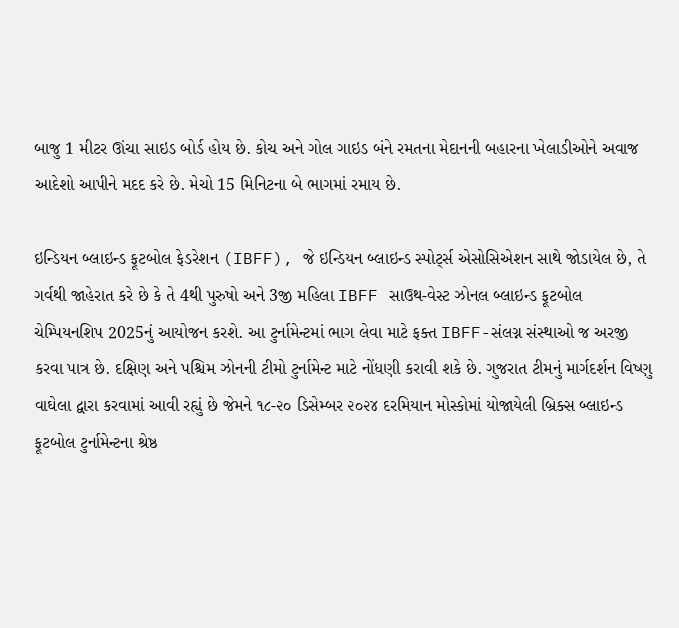બાજુ 1 મીટર ઊંચા સાઇડ બોર્ડ હોય છે. કોચ અને ગોલ ગાઇડ બંને રમતના મેદાનની બહારના ખેલાડીઓને અવાજ આદેશો આપીને મદદ કરે છે. મેચો 15 મિનિટના બે ભાગમાં રમાય છે.

ઇન્ડિયન બ્લાઇન્ડ ફૂટબોલ ફેડરેશન (IBFF), જે ઇન્ડિયન બ્લાઇન્ડ સ્પોર્ટ્સ એસોસિએશન સાથે જોડાયેલ છે, તે ગર્વથી જાહેરાત કરે છે કે તે 4થી પુરુષો અને 3જી મહિલા IBFF સાઉથ-વેસ્ટ ઝોનલ બ્લાઇન્ડ ફૂટબોલ ચેમ્પિયનશિપ 2025નું આયોજન કરશે. આ ટુર્નામેન્ટમાં ભાગ લેવા માટે ફક્ત IBFF-સંલગ્ન સંસ્થાઓ જ અરજી કરવા પાત્ર છે. દક્ષિણ અને પશ્ચિમ ઝોનની ટીમો ટુર્નામેન્ટ માટે નોંધણી કરાવી શકે છે. ગુજરાત ટીમનું માર્ગદર્શન વિષ્ણુ વાઘેલા દ્વારા કરવામાં આવી રહ્યું છે જેમને ૧૮-૨૦ ડિસેમ્બર ૨૦૨૪ દરમિયાન મોસ્કોમાં યોજાયેલી બ્રિક્સ બ્લાઇન્ડ ફૂટબોલ ટુર્નામેન્ટના શ્રેષ્ઠ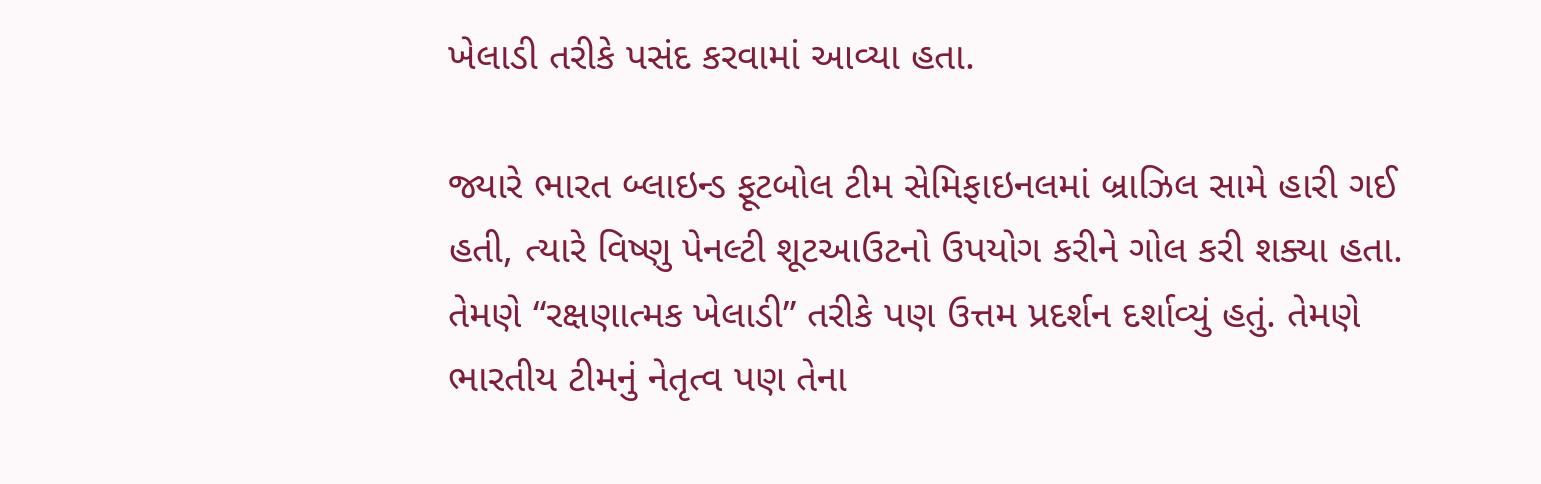ખેલાડી તરીકે પસંદ કરવામાં આવ્યા હતા.

જ્યારે ભારત બ્લાઇન્ડ ફૂટબોલ ટીમ સેમિફાઇનલમાં બ્રાઝિલ સામે હારી ગઈ હતી, ત્યારે વિષ્ણુ પેનલ્ટી શૂટઆઉટનો ઉપયોગ કરીને ગોલ કરી શક્યા હતા. તેમણે “રક્ષણાત્મક ખેલાડી” તરીકે પણ ઉત્તમ પ્રદર્શન દર્શાવ્યું હતું. તેમણે ભારતીય ટીમનું નેતૃત્વ પણ તેના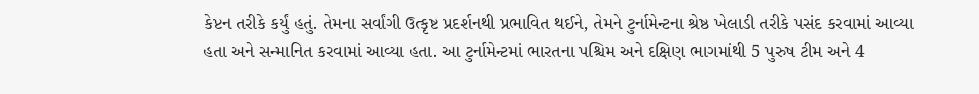કેપ્ટન તરીકે કર્યું હતું. તેમના સર્વાંગી ઉત્કૃષ્ટ પ્રદર્શનથી પ્રભાવિત થઈને, તેમને ટુર્નામેન્ટના શ્રેષ્ઠ ખેલાડી તરીકે પસંદ કરવામાં આવ્યા હતા અને સન્માનિત કરવામાં આવ્યા હતા. આ ટુર્નામેન્ટમાં ભારતના પશ્ચિમ અને દક્ષિણ ભાગમાંથી 5 પુરુષ ટીમ અને 4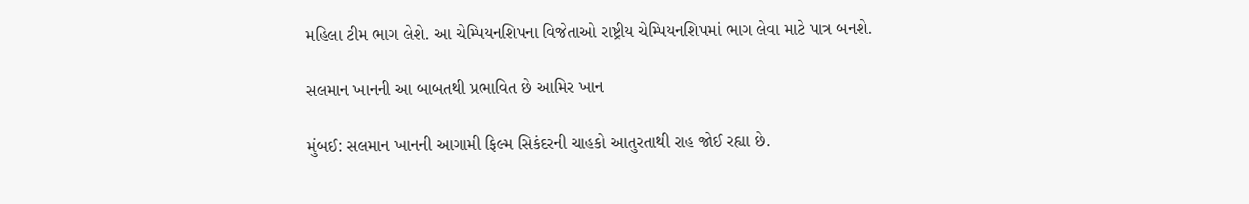મહિલા ટીમ ભાગ લેશે. આ ચેમ્પિયનશિપના વિજેતાઓ રાષ્ટ્રીય ચેમ્પિયનશિપમાં ભાગ લેવા માટે પાત્ર બનશે.

સલમાન ખાનની આ બાબતથી પ્રભાવિત છે આમિર ખાન

મુંબઈ: સલમાન ખાનની આગામી ફિલ્મ સિકંદરની ચાહકો આતુરતાથી રાહ જોઈ રહ્યા છે.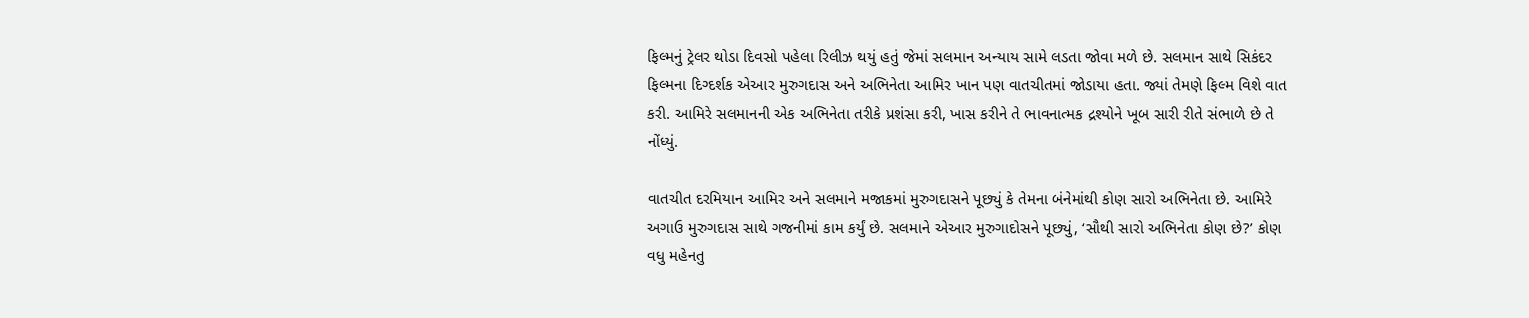ફિલ્મનું ટ્રેલર થોડા દિવસો પહેલા રિલીઝ થયું હતું જેમાં સલમાન અન્યાય સામે લડતા જોવા મળે છે. સલમાન સાથે સિકંદર ફિલ્મના દિગ્દર્શક એઆર મુરુગદાસ અને અભિનેતા આમિર ખાન પણ વાતચીતમાં જોડાયા હતા. જ્યાં તેમણે ફિલ્મ વિશે વાત કરી. આમિરે સલમાનની એક અભિનેતા તરીકે પ્રશંસા કરી, ખાસ કરીને તે ભાવનાત્મક દ્રશ્યોને ખૂબ સારી રીતે સંભાળે છે તે નોંધ્યું.

વાતચીત દરમિયાન આમિર અને સલમાને મજાકમાં મુરુગદાસને પૂછ્યું કે તેમના બંનેમાંથી કોણ સારો અભિનેતા છે. આમિરે અગાઉ મુરુગદાસ સાથે ગજનીમાં કામ કર્યું છે. સલમાને એઆર મુરુગાદોસને પૂછ્યું, ‘સૌથી સારો અભિનેતા કોણ છે?’ કોણ વધુ મહેનતુ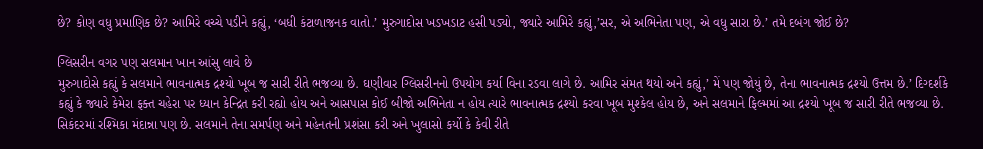છે? કોણ વધુ પ્રમાણિક છે? આમિરે વચ્ચે પડીને કહ્યું, ‘બધી કંટાળાજનક વાતો.’ મુરુગાદોસ ખડખડાટ હસી પડ્યો, જ્યારે આમિરે કહ્યું,’સર, એ અભિનેતા પણ, એ વધુ સારા છે.’ તમે દબંગ જોઈ છે?

ગ્લિસરીન વગર પણ સલમાન ખાન આંસુ લાવે છે
મુરુગાદોસે કહ્યું કે સલમાને ભાવનાત્મક દ્રશ્યો ખૂબ જ સારી રીતે ભજવ્યા છે. ઘણીવાર ગ્લિસરીનનો ઉપયોગ કર્યા વિના રડવા લાગે છે. આમિર સંમત થયો અને કહ્યું,’ મેં પણ જોયું છે, તેના ભાવનાત્મક દ્રશ્યો ઉત્તમ છે.’ દિગ્દર્શકે કહ્યું કે જ્યારે કેમેરા ફક્ત ચહેરા પર ધ્યાન કેન્દ્રિત કરી રહ્યો હોય અને આસપાસ કોઈ બીજો અભિનેતા ન હોય ત્યારે ભાવનાત્મક દ્રશ્યો કરવા ખૂબ મુશ્કેલ હોય છે, અને સલમાને ફિલ્મમાં આ દ્રશ્યો ખૂબ જ સારી રીતે ભજવ્યા છે. સિકંદરમાં રશ્મિકા મંદાન્ના પણ છે. સલમાને તેના સમર્પણ અને મહેનતની પ્રશંસા કરી અને ખુલાસો કર્યો કે કેવી રીતે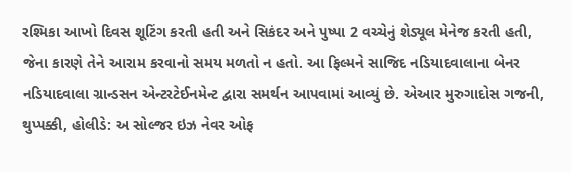રશ્મિકા આખો દિવસ શૂટિંગ કરતી હતી અને સિકંદર અને પુષ્પા 2 વચ્ચેનું શેડ્યૂલ મેનેજ કરતી હતી, જેના કારણે તેને આરામ કરવાનો સમય મળતો ન હતો. આ ફિલ્મને સાજિદ નડિયાદવાલાના બેનર નડિયાદવાલા ગ્રાન્ડસન એન્ટરટેઈનમેન્ટ દ્વારા સમર્થન આપવામાં આવ્યું છે. એઆર મુરુગાદોસ ગજની, થુપ્પક્કી, હોલીડે: અ સોલ્જર ઇઝ નેવર ઓફ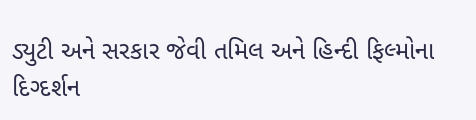ડ્યુટી અને સરકાર જેવી તમિલ અને હિન્દી ફિલ્મોના દિગ્દર્શન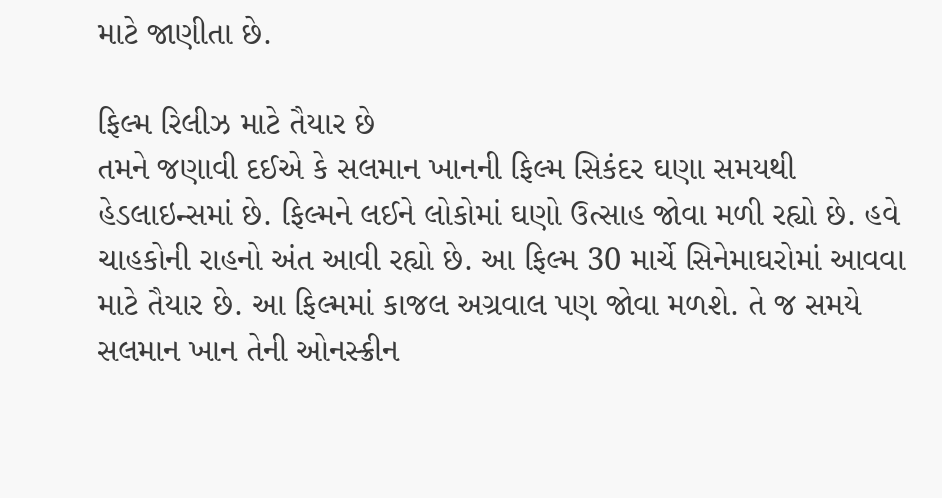માટે જાણીતા છે.

ફિલ્મ રિલીઝ માટે તૈયાર છે
તમને જણાવી દઈએ કે સલમાન ખાનની ફિલ્મ સિકંદર ઘણા સમયથી હેડલાઇન્સમાં છે. ફિલ્મને લઈને લોકોમાં ઘણો ઉત્સાહ જોવા મળી રહ્યો છે. હવે ચાહકોની રાહનો અંત આવી રહ્યો છે. આ ફિલ્મ 30 માર્ચે સિનેમાઘરોમાં આવવા માટે તૈયાર છે. આ ફિલ્મમાં કાજલ અગ્રવાલ પણ જોવા મળશે. તે જ સમયે સલમાન ખાન તેની ઓનસ્ક્રીન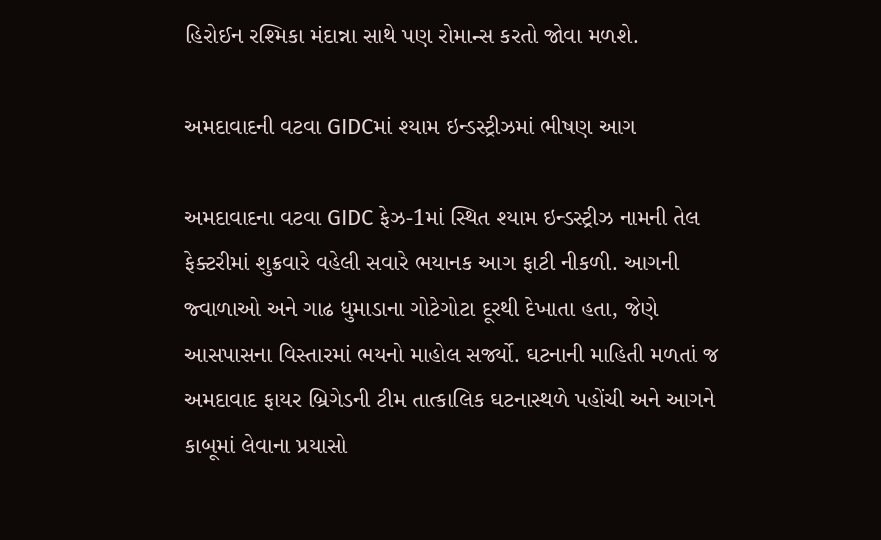હિરોઈન રશ્મિકા મંદાન્ના સાથે પણ રોમાન્સ કરતો જોવા મળશે.

અમદાવાદની વટવા GIDCમાં શ્યામ ઇન્ડસ્ટ્રીઝમાં ભીષણ આગ

અમદાવાદના વટવા GIDC ફેઝ-1માં સ્થિત શ્યામ ઇન્ડસ્ટ્રીઝ નામની તેલ ફેક્ટરીમાં શુક્રવારે વહેલી સવારે ભયાનક આગ ફાટી નીકળી. આગની જ્વાળાઓ અને ગાઢ ધુમાડાના ગોટેગોટા દૂરથી દેખાતા હતા, જેણે આસપાસના વિસ્તારમાં ભયનો માહોલ સર્જ્યો. ઘટનાની માહિતી મળતાં જ અમદાવાદ ફાયર બ્રિગેડની ટીમ તાત્કાલિક ઘટનાસ્થળે પહોંચી અને આગને કાબૂમાં લેવાના પ્રયાસો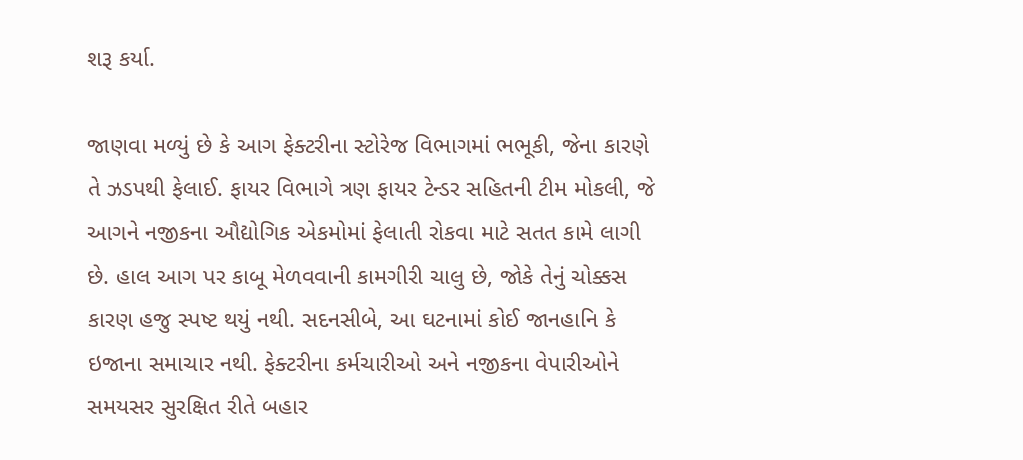શરૂ કર્યા.

જાણવા મળ્યું છે કે આગ ફેક્ટરીના સ્ટોરેજ વિભાગમાં ભભૂકી, જેના કારણે તે ઝડપથી ફેલાઈ. ફાયર વિભાગે ત્રણ ફાયર ટેન્ડર સહિતની ટીમ મોકલી, જે આગને નજીકના ઔદ્યોગિક એકમોમાં ફેલાતી રોકવા માટે સતત કામે લાગી છે. હાલ આગ પર કાબૂ મેળવવાની કામગીરી ચાલુ છે, જોકે તેનું ચોક્કસ કારણ હજુ સ્પષ્ટ થયું નથી. સદનસીબે, આ ઘટનામાં કોઈ જાનહાનિ કે ઇજાના સમાચાર નથી. ફેક્ટરીના કર્મચારીઓ અને નજીકના વેપારીઓને સમયસર સુરક્ષિત રીતે બહાર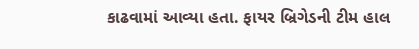કાઢવામાં આવ્યા હતા. ફાયર બ્રિગેડની ટીમ હાલ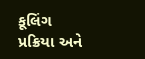કૂલિંગ પ્રક્રિયા અને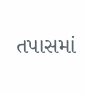તપાસમાં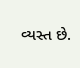વ્યસ્ત છે.